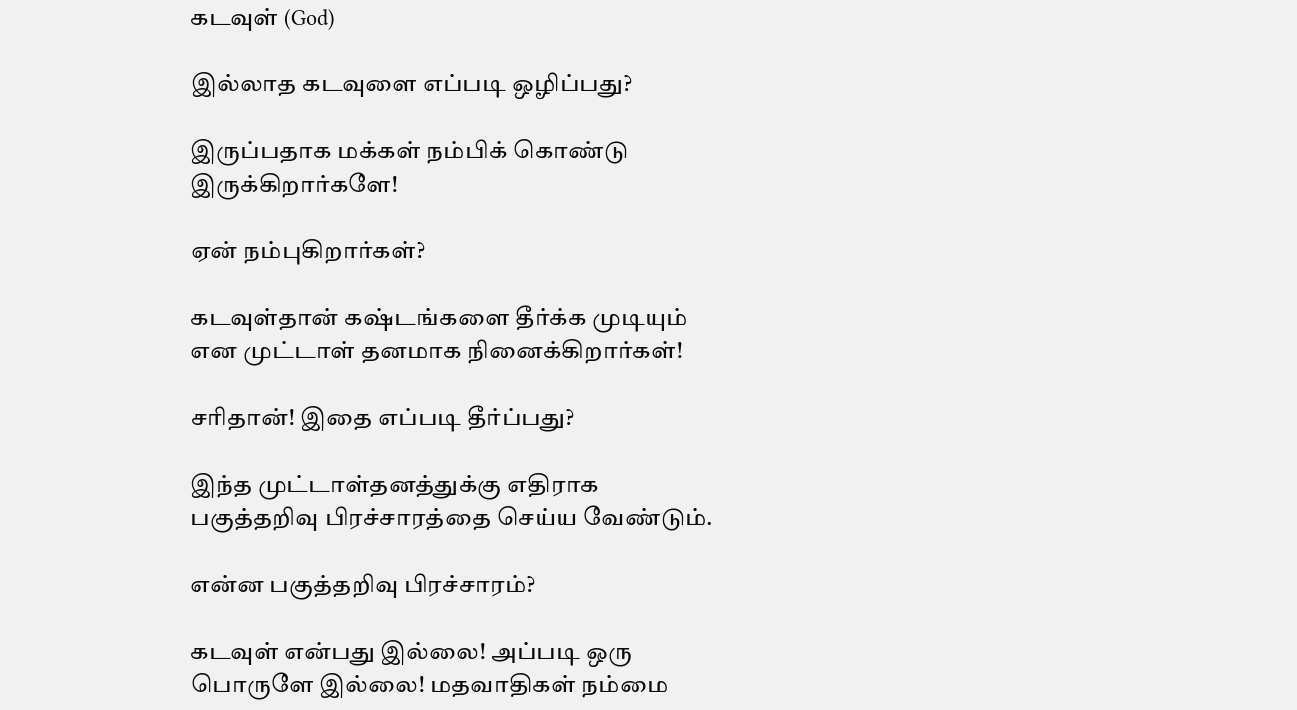கடவுள் (God)

இல்லாத கடவுளை எப்படி ஒழிப்பது?

இருப்பதாக மக்கள் நம்பிக் கொண்டு இருக்கிறார்களே!

ஏன் நம்புகிறார்கள்?

கடவுள்தான் கஷ்டங்களை தீர்க்க முடியும் என முட்டாள் தனமாக நினைக்கிறார்கள்!

சரிதான்! இதை எப்படி தீர்ப்பது?

இந்த முட்டாள்தனத்துக்கு எதிராக பகுத்தறிவு பிரச்சாரத்தை செய்ய வேண்டும்.

என்ன பகுத்தறிவு பிரச்சாரம்?

கடவுள் என்பது இல்லை! அப்படி ஒரு பொருளே இல்லை! மதவாதிகள் நம்மை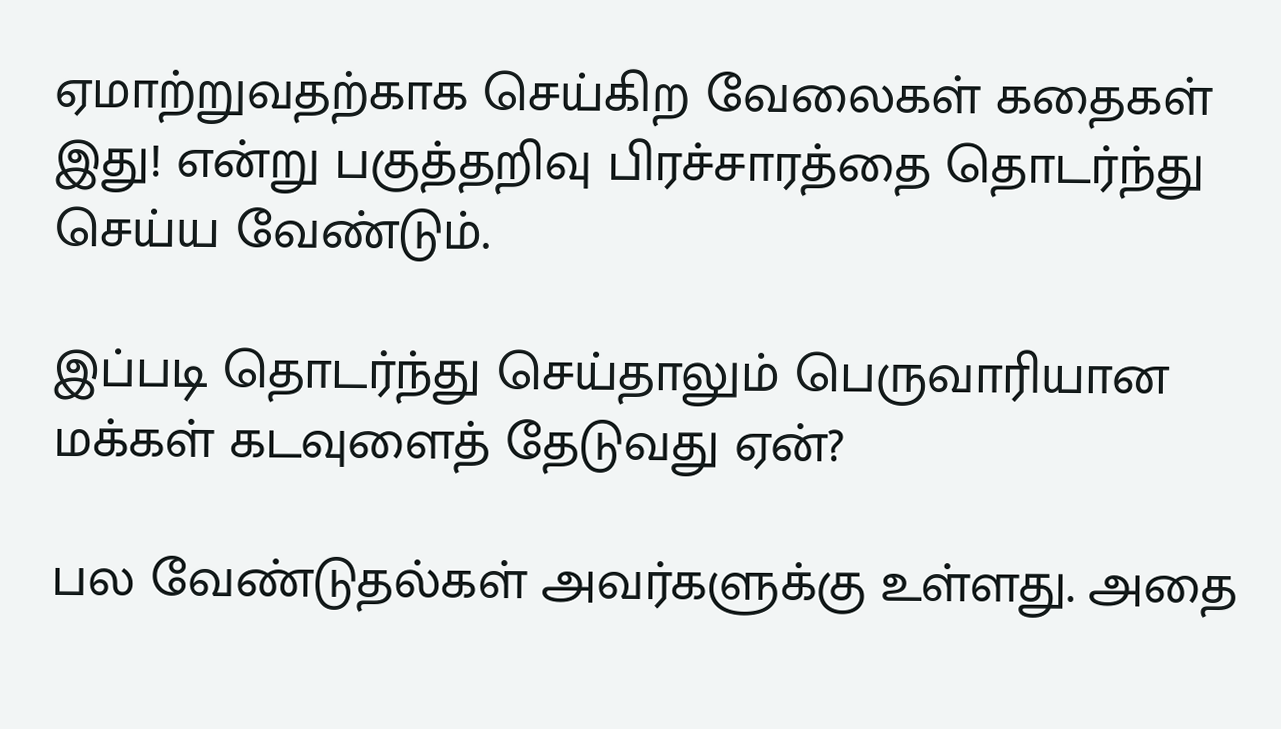ஏமாற்றுவதற்காக செய்கிற வேலைகள் கதைகள் இது! என்று பகுத்தறிவு பிரச்சாரத்தை தொடர்ந்து செய்ய வேண்டும்.

இப்படி தொடர்ந்து செய்தாலும் பெருவாரியான மக்கள் கடவுளைத் தேடுவது ஏன்?

பல வேண்டுதல்கள் அவர்களுக்கு உள்ளது. அதை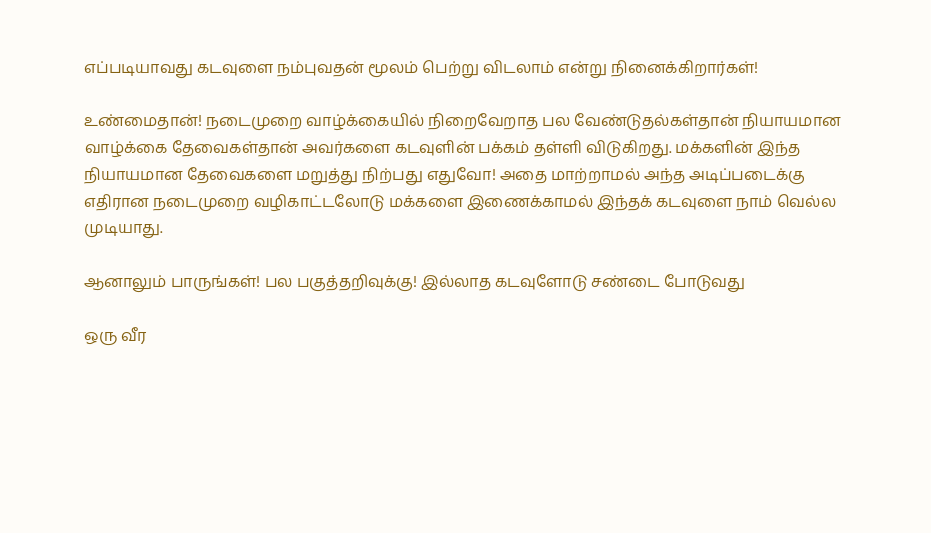எப்படியாவது கடவுளை நம்புவதன் மூலம் பெற்று விடலாம் என்று நினைக்கிறார்கள்!

உண்மைதான்! நடைமுறை வாழ்க்கையில் நிறைவேறாத பல வேண்டுதல்கள்தான் நியாயமான வாழ்க்கை தேவைகள்தான் அவர்களை கடவுளின் பக்கம் தள்ளி விடுகிறது. மக்களின் இந்த நியாயமான தேவைகளை மறுத்து நிற்பது எதுவோ! அதை மாற்றாமல் அந்த அடிப்படைக்கு எதிரான நடைமுறை வழிகாட்டலோடு மக்களை இணைக்காமல் இந்தக் கடவுளை நாம் வெல்ல முடியாது.

ஆனாலும் பாருங்கள்! பல பகுத்தறிவுக்கு! இல்லாத கடவுளோடு சண்டை போடுவது

ஒரு வீர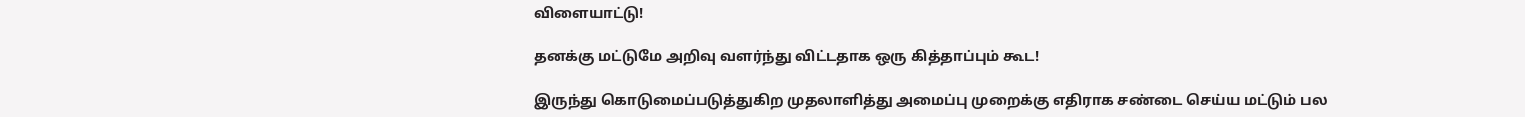விளையாட்டு!

தனக்கு மட்டுமே அறிவு வளர்ந்து விட்டதாக ஒரு கித்தாப்பும் கூட!

இருந்து கொடுமைப்படுத்துகிற முதலாளித்து அமைப்பு முறைக்கு எதிராக சண்டை செய்ய மட்டும் பல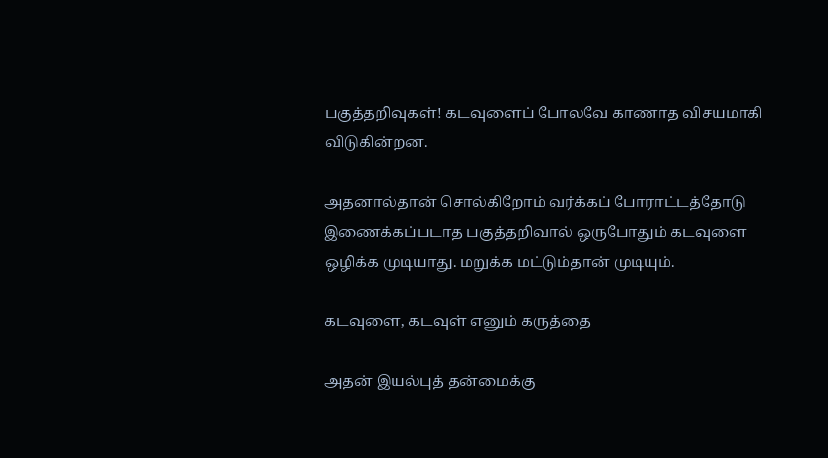பகுத்தறிவுகள்! கடவுளைப் போலவே காணாத விசயமாகி விடுகின்றன.

அதனால்தான் சொல்கிறோம் வர்க்கப் போராட்டத்தோடு இணைக்கப்படாத பகுத்தறிவால் ஒருபோதும் கடவுளை ஒழிக்க முடியாது. மறுக்க மட்டும்தான் முடியும்.

கடவுளை, கடவுள் எனும் கருத்தை

அதன் இயல்புத் தன்மைக்கு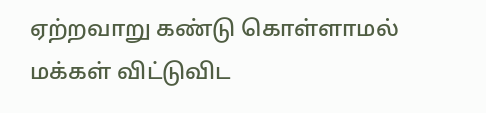ஏற்றவாறு கண்டு கொள்ளாமல் மக்கள் விட்டுவிட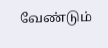வேண்டும்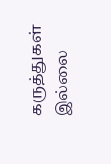கருத்துகள் இல்லை